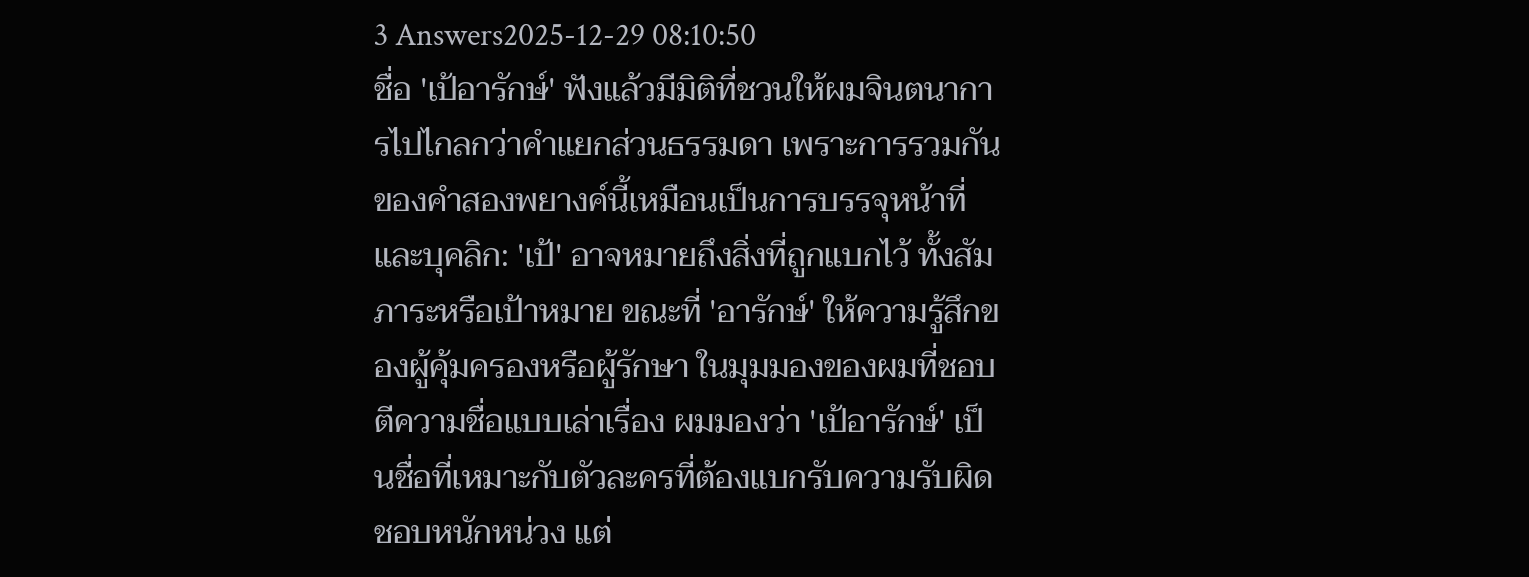3 Answers2025-12-29 08:10:50
ชื่อ 'เป้อารักษ์' ฟังแล้วมีมิติที่ชวนให้ผมจินตนาการไปไกลกว่าคำแยกส่วนธรรมดา เพราะการรวมกันของคำสองพยางค์นี้เหมือนเป็นการบรรจุหน้าที่และบุคลิก: 'เป้' อาจหมายถึงสิ่งที่ถูกแบกไว้ ทั้งสัมภาระหรือเป้าหมาย ขณะที่ 'อารักษ์' ให้ความรู้สึกของผู้คุ้มครองหรือผู้รักษา ในมุมมองของผมที่ชอบตีความชื่อแบบเล่าเรื่อง ผมมองว่า 'เป้อารักษ์' เป็นชื่อที่เหมาะกับตัวละครที่ต้องแบกรับความรับผิดชอบหนักหน่วง แต่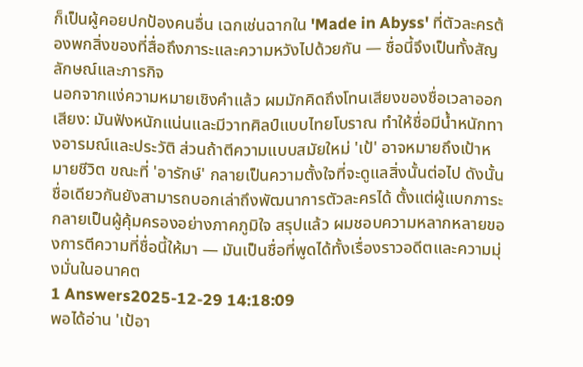ก็เป็นผู้คอยปกป้องคนอื่น เฉกเช่นฉากใน 'Made in Abyss' ที่ตัวละครต้องพกสิ่งของที่สื่อถึงภาระและความหวังไปด้วยกัน — ชื่อนี้จึงเป็นทั้งสัญลักษณ์และภารกิจ
นอกจากแง่ความหมายเชิงคำแล้ว ผมมักคิดถึงโทนเสียงของชื่อเวลาออกเสียง: มันฟังหนักแน่นและมีวาทศิลป์แบบไทยโบราณ ทำให้ชื่อมีน้ำหนักทางอารมณ์และประวัติ ส่วนถ้าตีความแบบสมัยใหม่ 'เป้' อาจหมายถึงเป้าหมายชีวิต ขณะที่ 'อารักษ์' กลายเป็นความตั้งใจที่จะดูแลสิ่งนั้นต่อไป ดังนั้นชื่อเดียวกันยังสามารถบอกเล่าถึงพัฒนาการตัวละครได้ ตั้งแต่ผู้แบกภาระกลายเป็นผู้คุ้มครองอย่างภาคภูมิใจ สรุปแล้ว ผมชอบความหลากหลายของการตีความที่ชื่อนี้ให้มา — มันเป็นชื่อที่พูดได้ทั้งเรื่องราวอดีตและความมุ่งมั่นในอนาคต
1 Answers2025-12-29 14:18:09
พอได้อ่าน 'เป้อา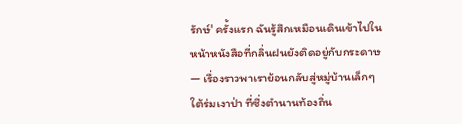รักษ์' ครั้งแรก ฉันรู้สึกเหมือนเดินเข้าไปในหน้าหนังสือที่กลิ่นฝนยังติดอยู่กับกระดาษ — เรื่องราวพาเราย้อนกลับสู่หมู่บ้านเล็กๆ ใต้ร่มเงาป่า ที่ซึ่งตำนานท้องถิ่น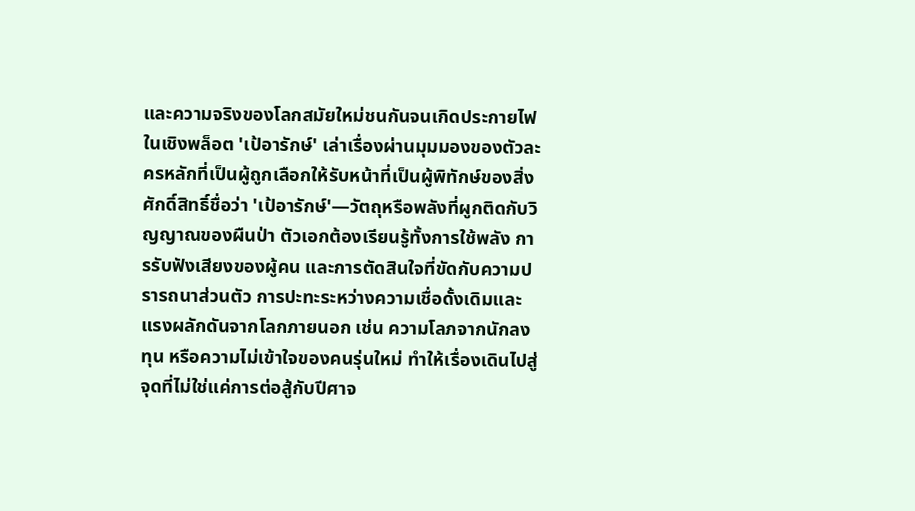และความจริงของโลกสมัยใหม่ชนกันจนเกิดประกายไฟ
ในเชิงพล็อต 'เป้อารักษ์' เล่าเรื่องผ่านมุมมองของตัวละครหลักที่เป็นผู้ถูกเลือกให้รับหน้าที่เป็นผู้พิทักษ์ของสิ่งศักดิ์สิทธิ์ชื่อว่า 'เป้อารักษ์'—วัตถุหรือพลังที่ผูกติดกับวิญญาณของผืนป่า ตัวเอกต้องเรียนรู้ทั้งการใช้พลัง การรับฟังเสียงของผู้คน และการตัดสินใจที่ขัดกับความปรารถนาส่วนตัว การปะทะระหว่างความเชื่อดั้งเดิมและแรงผลักดันจากโลกภายนอก เช่น ความโลภจากนักลงทุน หรือความไม่เข้าใจของคนรุ่นใหม่ ทำให้เรื่องเดินไปสู่จุดที่ไม่ใช่แค่การต่อสู้กับปีศาจ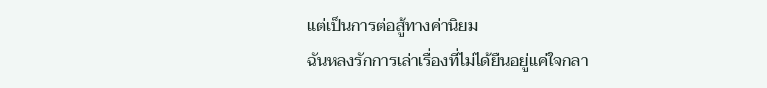แต่เป็นการต่อสู้ทางค่านิยม
ฉันหลงรักการเล่าเรื่องที่ไม่ได้ยืนอยู่แค่ใจกลา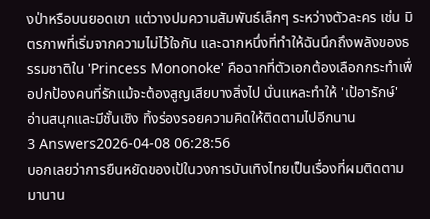งป่าหรือบนยอดเขา แต่วางปมความสัมพันธ์เล็กๆ ระหว่างตัวละคร เช่น มิตรภาพที่เริ่มจากความไม่ไว้ใจกัน และฉากหนึ่งที่ทำให้ฉันนึกถึงพลังของธรรมชาติใน 'Princess Mononoke' คือฉากที่ตัวเอกต้องเลือกกระทำเพื่อปกป้องคนที่รักแม้จะต้องสูญเสียบางสิ่งไป นั่นแหละทำให้ 'เป้อารักษ์' อ่านสนุกและมีชั้นเชิง ทิ้งร่องรอยความคิดให้ติดตามไปอีกนาน
3 Answers2026-04-08 06:28:56
บอกเลยว่าการยืนหยัดของเป้ในวงการบันเทิงไทยเป็นเรื่องที่ผมติดตามมานาน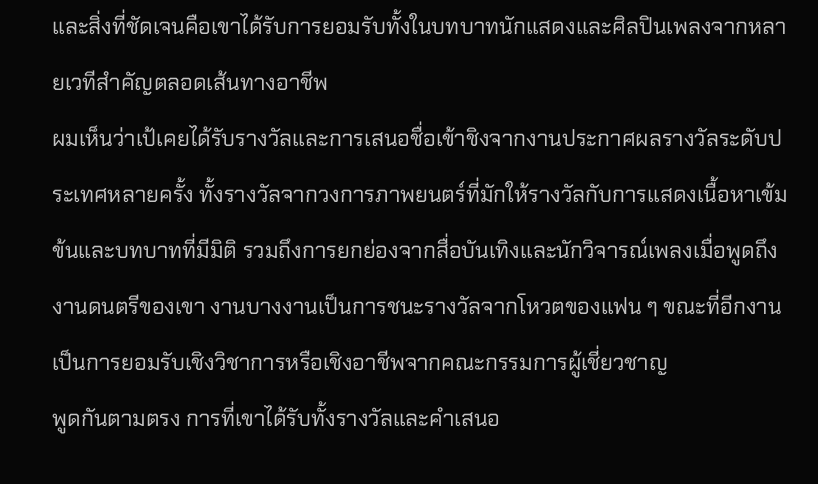และสิ่งที่ชัดเจนคือเขาได้รับการยอมรับทั้งในบทบาทนักแสดงและศิลปินเพลงจากหลายเวทีสำคัญตลอดเส้นทางอาชีพ
ผมเห็นว่าเป้เคยได้รับรางวัลและการเสนอชื่อเข้าชิงจากงานประกาศผลรางวัลระดับประเทศหลายครั้ง ทั้งรางวัลจากวงการภาพยนตร์ที่มักให้รางวัลกับการแสดงเนื้อหาเข้มข้นและบทบาทที่มีมิติ รวมถึงการยกย่องจากสื่อบันเทิงและนักวิจารณ์เพลงเมื่อพูดถึงงานดนตรีของเขา งานบางงานเป็นการชนะรางวัลจากโหวตของแฟน ๆ ขณะที่อีกงานเป็นการยอมรับเชิงวิชาการหรือเชิงอาชีพจากคณะกรรมการผู้เชี่ยวชาญ
พูดกันตามตรง การที่เขาได้รับทั้งรางวัลและคำเสนอ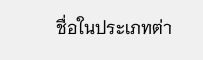ชื่อในประเภทต่า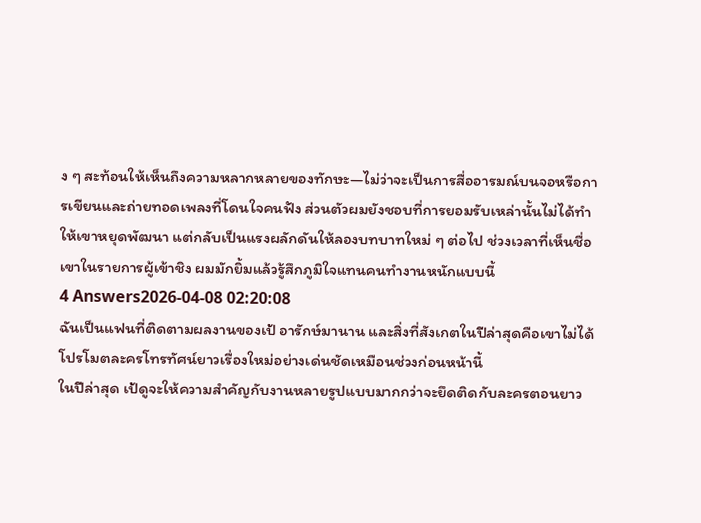ง ๆ สะท้อนให้เห็นถึงความหลากหลายของทักษะ—ไม่ว่าจะเป็นการสื่ออารมณ์บนจอหรือการเขียนและถ่ายทอดเพลงที่โดนใจคนฟัง ส่วนตัวผมยังชอบที่การยอมรับเหล่านั้นไม่ได้ทำให้เขาหยุดพัฒนา แต่กลับเป็นแรงผลักดันให้ลองบทบาทใหม่ ๆ ต่อไป ช่วงเวลาที่เห็นชื่อเขาในรายการผู้เข้าชิง ผมมักยิ้มแล้วรู้สึกภูมิใจแทนคนทำงานหนักแบบนี้
4 Answers2026-04-08 02:20:08
ฉันเป็นแฟนที่ติดตามผลงานของเป้ อารักษ์มานาน และสิ่งที่สังเกตในปีล่าสุดคือเขาไม่ได้โปรโมตละครโทรทัศน์ยาวเรื่องใหม่อย่างเด่นชัดเหมือนช่วงก่อนหน้านี้
ในปีล่าสุด เป้ดูจะให้ความสำคัญกับงานหลายรูปแบบมากกว่าจะยึดติดกับละครตอนยาว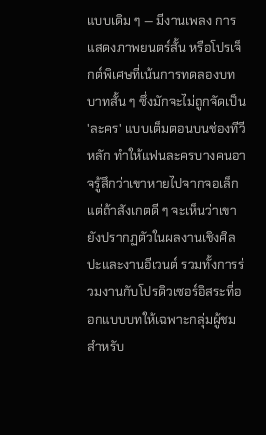แบบเดิม ๆ — มีงานเพลง การแสดงภาพยนตร์สั้น หรือโปรเจ็กต์พิเศษที่เน้นการทดลองบทบาทสั้น ๆ ซึ่งมักจะไม่ถูกจัดเป็น 'ละคร' แบบเต็มตอนบนช่องทีวีหลัก ทำให้แฟนละครบางคนอาจรู้สึกว่าเขาหายไปจากจอเล็ก แต่ถ้าสังเกตดี ๆ จะเห็นว่าเขายังปรากฏตัวในผลงานเชิงศิลปะและงานอีเวนต์ รวมทั้งการร่วมงานกับโปรดิวเซอร์อิสระที่ออกแบบบทให้เฉพาะกลุ่มผู้ชม
สำหรับ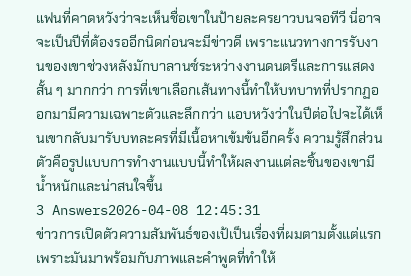แฟนที่คาดหวังว่าจะเห็นชื่อเขาในป้ายละครยาวบนจอทีวี นี่อาจจะเป็นปีที่ต้องรออีกนิดก่อนจะมีข่าวดี เพราะแนวทางการรับงานของเขาช่วงหลังมักบาลานซ์ระหว่างงานดนตรีและการแสดงสั้น ๆ มากกว่า การที่เขาเลือกเส้นทางนี้ทำให้บทบาทที่ปรากฏออกมามีความเฉพาะตัวและลึกกว่า แอบหวังว่าในปีต่อไปจะได้เห็นเขากลับมารับบทละครที่มีเนื้อหาเข้มข้นอีกครั้ง ความรู้สึกส่วนตัวคือรูปแบบการทำงานแบบนี้ทำให้ผลงานแต่ละชิ้นของเขามีน้ำหนักและน่าสนใจขึ้น
3 Answers2026-04-08 12:45:31
ข่าวการเปิดตัวความสัมพันธ์ของเป้เป็นเรื่องที่ผมตามตั้งแต่แรก เพราะมันมาพร้อมกับภาพและคำพูดที่ทำให้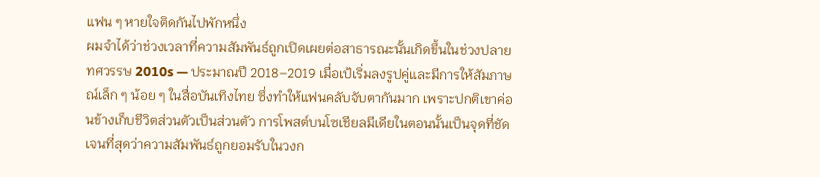แฟน ๆ หายใจติดกันไปพักหนึ่ง
ผมจำได้ว่าช่วงเวลาที่ความสัมพันธ์ถูกเปิดเผยต่อสาธารณะนั้นเกิดขึ้นในช่วงปลายทศวรรษ 2010s — ประมาณปี 2018–2019 เมื่อเป้เริ่มลงรูปคู่และมีการให้สัมภาษณ์เล็ก ๆ น้อย ๆ ในสื่อบันเทิงไทย ซึ่งทำให้แฟนคลับจับตากันมาก เพราะปกติเขาค่อนข้างเก็บชีวิตส่วนตัวเป็นส่วนตัว การโพสต์บนโซเชียลมีเดียในตอนนั้นเป็นจุดที่ชัดเจนที่สุดว่าความสัมพันธ์ถูกยอมรับในวงก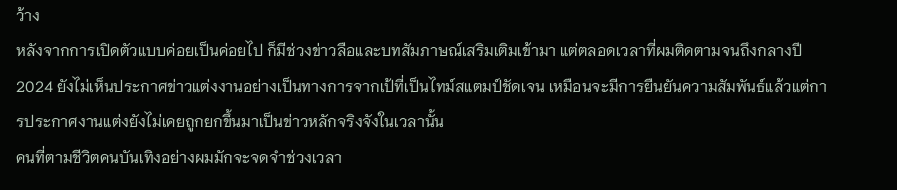ว้าง
หลังจากการเปิดตัวแบบค่อยเป็นค่อยไป ก็มีช่วงข่าวลือและบทสัมภาษณ์เสริมเติมเข้ามา แต่ตลอดเวลาที่ผมติดตามจนถึงกลางปี 2024 ยังไม่เห็นประกาศข่าวแต่งงานอย่างเป็นทางการจากเป้ที่เป็นไทม์สแตมป์ชัดเจน เหมือนจะมีการยืนยันความสัมพันธ์แล้วแต่การประกาศงานแต่งยังไม่เคยถูกยกขึ้นมาเป็นข่าวหลักจริงจังในเวลานั้น
คนที่ตามชีวิตคนบันเทิงอย่างผมมักจะจดจำช่วงเวลา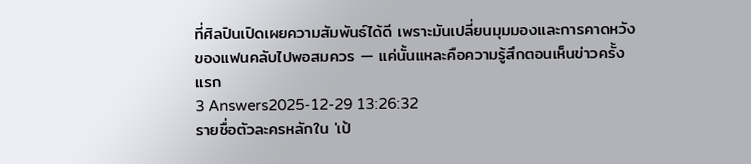ที่ศิลปินเปิดเผยความสัมพันธ์ได้ดี เพราะมันเปลี่ยนมุมมองและการคาดหวังของแฟนคลับไปพอสมควร — แค่นั้นแหละคือความรู้สึกตอนเห็นข่าวครั้งแรก
3 Answers2025-12-29 13:26:32
รายชื่อตัวละครหลักใน 'เป้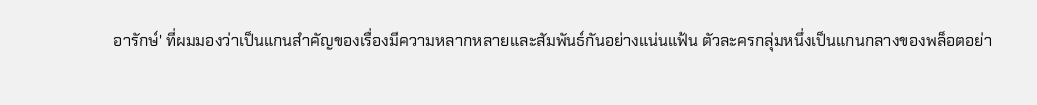อารักษ์' ที่ผมมองว่าเป็นแกนสำคัญของเรื่องมีความหลากหลายและสัมพันธ์กันอย่างแน่นแฟ้น ตัวละครกลุ่มหนึ่งเป็นแกนกลางของพล็อตอย่า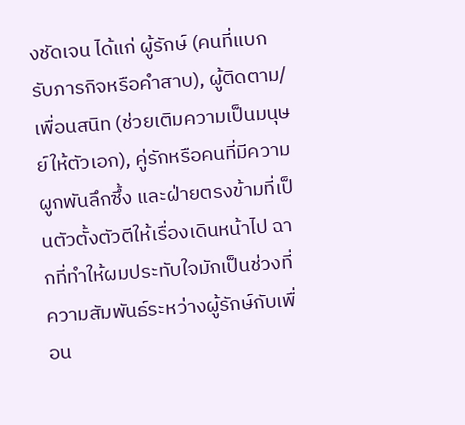งชัดเจน ได้แก่ ผู้รักษ์ (คนที่แบกรับภารกิจหรือคำสาบ), ผู้ติดตาม/เพื่อนสนิท (ช่วยเติมความเป็นมนุษย์ให้ตัวเอก), คู่รักหรือคนที่มีความผูกพันลึกซึ้ง และฝ่ายตรงข้ามที่เป็นตัวตั้งตัวตีให้เรื่องเดินหน้าไป ฉากที่ทำให้ผมประทับใจมักเป็นช่วงที่ความสัมพันธ์ระหว่างผู้รักษ์กับเพื่อน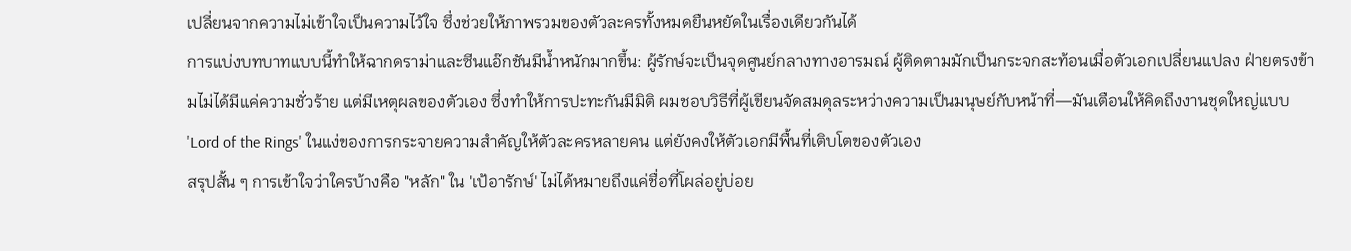เปลี่ยนจากความไม่เข้าใจเป็นความไว้ใจ ซึ่งช่วยให้ภาพรวมของตัวละครทั้งหมดยืนหยัดในเรื่องเดียวกันได้
การแบ่งบทบาทแบบนี้ทำให้ฉากดราม่าและซีนแอ๊กชันมีน้ำหนักมากขึ้น: ผู้รักษ์จะเป็นจุดศูนย์กลางทางอารมณ์ ผู้ติดตามมักเป็นกระจกสะท้อนเมื่อตัวเอกเปลี่ยนแปลง ฝ่ายตรงข้ามไม่ได้มีแค่ความชั่วร้าย แต่มีเหตุผลของตัวเอง ซึ่งทำให้การปะทะกันมีมิติ ผมชอบวิธีที่ผู้เขียนจัดสมดุลระหว่างความเป็นมนุษย์กับหน้าที่—มันเตือนให้คิดถึงงานชุดใหญ่แบบ 'Lord of the Rings' ในแง่ของการกระจายความสำคัญให้ตัวละครหลายคน แต่ยังคงให้ตัวเอกมีพื้นที่เติบโตของตัวเอง
สรุปสั้น ๆ การเข้าใจว่าใครบ้างคือ "หลัก" ใน 'เป้อารักษ์' ไม่ได้หมายถึงแค่ชื่อที่โผล่อยู่บ่อย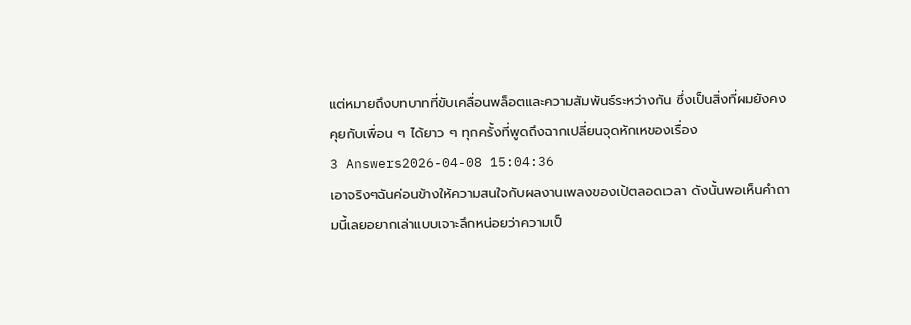แต่หมายถึงบทบาทที่ขับเคลื่อนพล็อตและความสัมพันธ์ระหว่างกัน ซึ่งเป็นสิ่งที่ผมยังคงคุยกับเพื่อน ๆ ได้ยาว ๆ ทุกครั้งที่พูดถึงฉากเปลี่ยนจุดหักเหของเรื่อง
3 Answers2026-04-08 15:04:36
เอาจริงๆฉันค่อนข้างให้ความสนใจกับผลงานเพลงของเป้ตลอดเวลา ดังนั้นพอเห็นคำถามนี้เลยอยากเล่าแบบเจาะลึกหน่อยว่าความเป็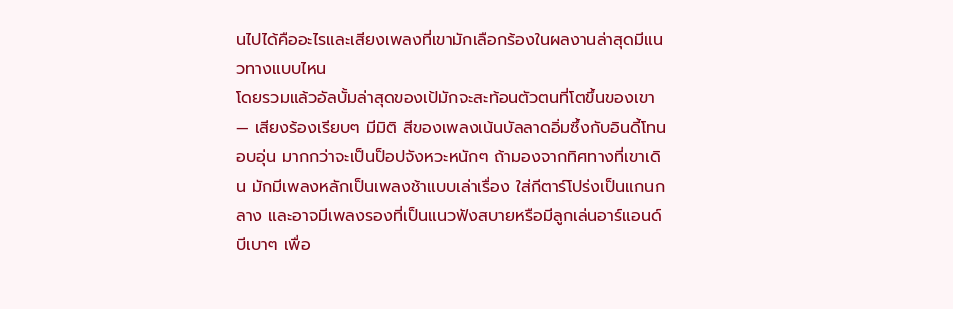นไปได้คืออะไรและเสียงเพลงที่เขามักเลือกร้องในผลงานล่าสุดมีแนวทางแบบไหน
โดยรวมแล้วอัลบั้มล่าสุดของเป้มักจะสะท้อนตัวตนที่โตขึ้นของเขา — เสียงร้องเรียบๆ มีมิติ สีของเพลงเน้นบัลลาดอิ่มซึ้งกับอินดี้โทนอบอุ่น มากกว่าจะเป็นป็อปจังหวะหนักๆ ถ้ามองจากทิศทางที่เขาเดิน มักมีเพลงหลักเป็นเพลงช้าแบบเล่าเรื่อง ใส่กีตาร์โปร่งเป็นแกนกลาง และอาจมีเพลงรองที่เป็นแนวฟังสบายหรือมีลูกเล่นอาร์แอนด์บีเบาๆ เพื่อ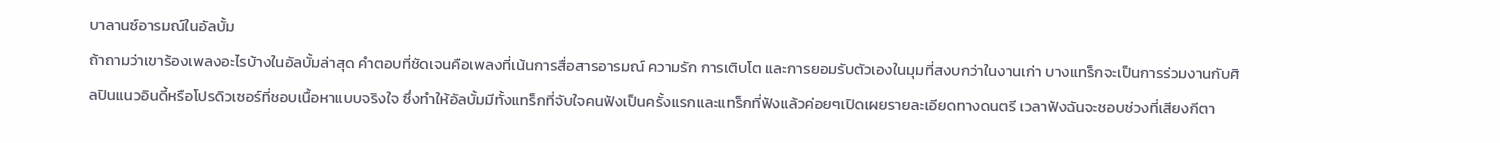บาลานซ์อารมณ์ในอัลบั้ม
ถ้าถามว่าเขาร้องเพลงอะไรบ้างในอัลบั้มล่าสุด คำตอบที่ชัดเจนคือเพลงที่เน้นการสื่อสารอารมณ์ ความรัก การเติบโต และการยอมรับตัวเองในมุมที่สงบกว่าในงานเก่า บางแทร็กจะเป็นการร่วมงานกับศิลปินแนวอินดี้หรือโปรดิวเซอร์ที่ชอบเนื้อหาแบบจริงใจ ซึ่งทำให้อัลบั้มมีทั้งแทร็กที่จับใจคนฟังเป็นครั้งแรกและแทร็กที่ฟังแล้วค่อยๆเปิดเผยรายละเอียดทางดนตรี เวลาฟังฉันจะชอบช่วงที่เสียงกีตา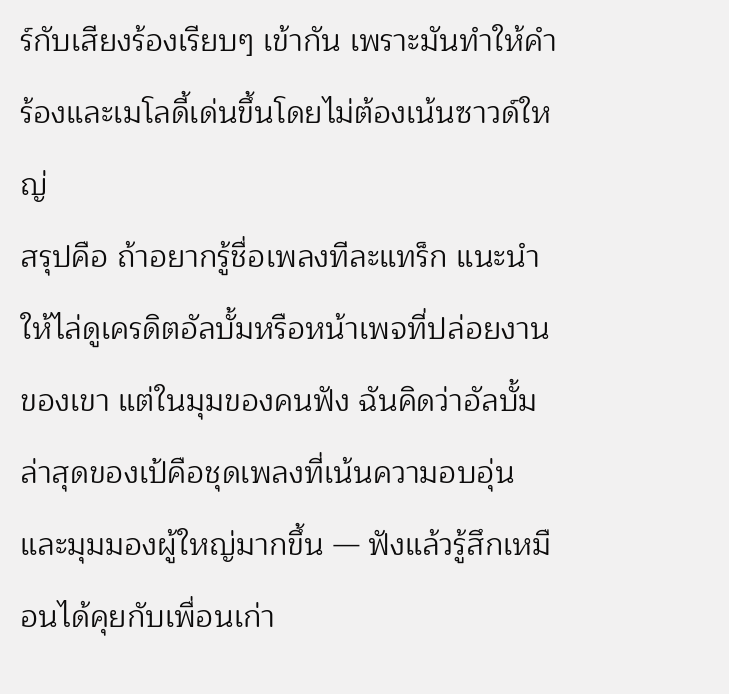ร์กับเสียงร้องเรียบๆ เข้ากัน เพราะมันทำให้คำร้องและเมโลดี้เด่นขึ้นโดยไม่ต้องเน้นซาวด์ใหญ่
สรุปคือ ถ้าอยากรู้ชื่อเพลงทีละแทร็ก แนะนำให้ไล่ดูเครดิตอัลบั้มหรือหน้าเพจที่ปล่อยงานของเขา แต่ในมุมของคนฟัง ฉันคิดว่าอัลบั้มล่าสุดของเป้คือชุดเพลงที่เน้นความอบอุ่นและมุมมองผู้ใหญ่มากขึ้น — ฟังแล้วรู้สึกเหมือนได้คุยกับเพื่อนเก่า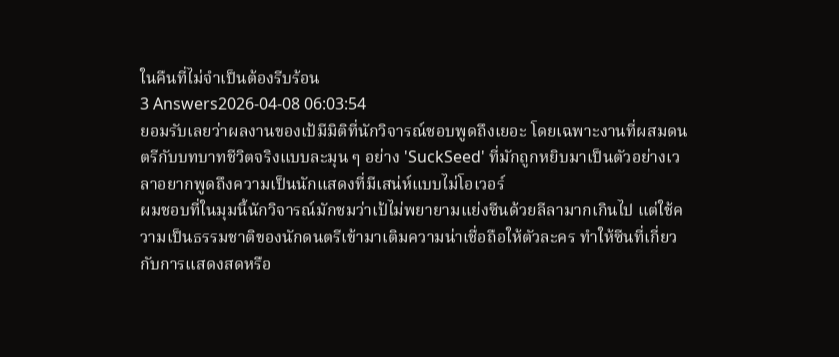ในคืนที่ไม่จำเป็นต้องรีบร้อน
3 Answers2026-04-08 06:03:54
ยอมรับเลยว่าผลงานของเป้มีมิติที่นักวิจารณ์ชอบพูดถึงเยอะ โดยเฉพาะงานที่ผสมดนตรีกับบทบาทชีวิตจริงแบบละมุน ๆ อย่าง 'SuckSeed' ที่มักถูกหยิบมาเป็นตัวอย่างเวลาอยากพูดถึงความเป็นนักแสดงที่มีเสน่ห์แบบไม่โอเวอร์
ผมชอบที่ในมุมนี้นักวิจารณ์มักชมว่าเป้ไม่พยายามแย่งซีนด้วยลีลามากเกินไป แต่ใช้ความเป็นธรรมชาติของนักดนตรีเข้ามาเติมความน่าเชื่อถือให้ตัวละคร ทำให้ซีนที่เกี่ยวกับการแสดงสดหรือ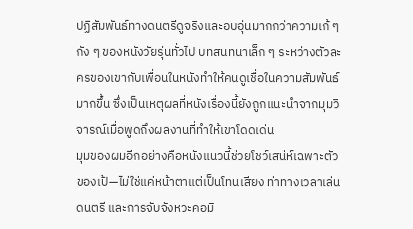ปฏิสัมพันธ์ทางดนตรีดูจริงและอบอุ่นมากกว่าความเก้ ๆ กัง ๆ ของหนังวัยรุ่นทั่วไป บทสนทนาเล็ก ๆ ระหว่างตัวละครของเขากับเพื่อนในหนังทำให้คนดูเชื่อในความสัมพันธ์มากขึ้น ซึ่งเป็นเหตุผลที่หนังเรื่องนี้ยังถูกแนะนำจากมุมวิจารณ์เมื่อพูดถึงผลงานที่ทำให้เขาโดดเด่น
มุมของผมอีกอย่างคือหนังแนวนี้ช่วยโชว์เสน่ห์เฉพาะตัวของเป้—ไม่ใช่แค่หน้าตาแต่เป็นโทนเสียง ท่าทางเวลาเล่นดนตรี และการจับจังหวะคอมิ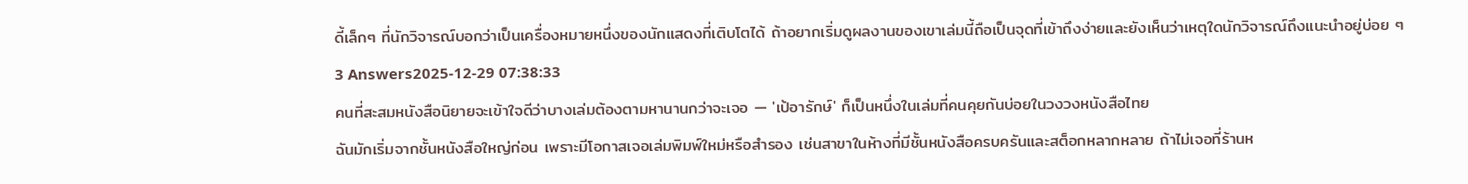ดี้เล็กๆ ที่นักวิจารณ์บอกว่าเป็นเครื่องหมายหนึ่งของนักแสดงที่เติบโตได้ ถ้าอยากเริ่มดูผลงานของเขาเล่มนี้ถือเป็นจุดที่เข้าถึงง่ายและยังเห็นว่าเหตุใดนักวิจารณ์ถึงแนะนำอยู่บ่อย ๆ
3 Answers2025-12-29 07:38:33
คนที่สะสมหนังสือนิยายจะเข้าใจดีว่าบางเล่มต้องตามหานานกว่าจะเจอ — 'เป้อารักษ์' ก็เป็นหนึ่งในเล่มที่คนคุยกันบ่อยในวงวงหนังสือไทย
ฉันมักเริ่มจากชั้นหนังสือใหญ่ก่อน เพราะมีโอกาสเจอเล่มพิมพ์ใหม่หรือสำรอง เช่นสาขาในห้างที่มีชั้นหนังสือครบครันและสต็อกหลากหลาย ถ้าไม่เจอที่ร้านห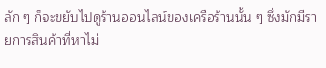ลัก ๆ ก็จะขยับไปดูร้านออนไลน์ของเครือร้านนั้น ๆ ซึ่งมักมีรายการสินค้าที่หาไม่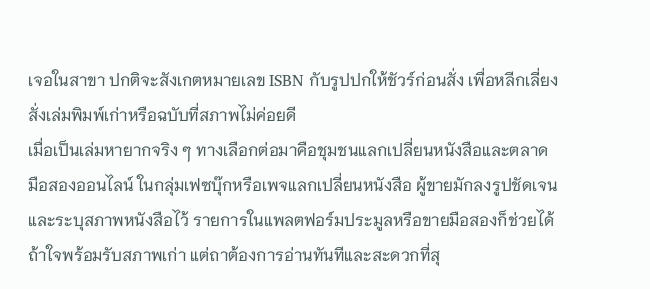เจอในสาขา ปกติจะสังเกตหมายเลข ISBN กับรูปปกให้ชัวร์ก่อนสั่ง เพื่อหลีกเลี่ยงสั่งเล่มพิมพ์เก่าหรือฉบับที่สภาพไม่ค่อยดี
เมื่อเป็นเล่มหายากจริง ๆ ทางเลือกต่อมาคือชุมชนแลกเปลี่ยนหนังสือและตลาดมือสองออนไลน์ ในกลุ่มเฟซบุ๊กหรือเพจแลกเปลี่ยนหนังสือ ผู้ขายมักลงรูปชัดเจนและระบุสภาพหนังสือไว้ รายการในแพลตฟอร์มประมูลหรือขายมือสองก็ช่วยได้ถ้าใจพร้อมรับสภาพเก่า แต่ถาต้องการอ่านทันทีและสะดวกที่สุ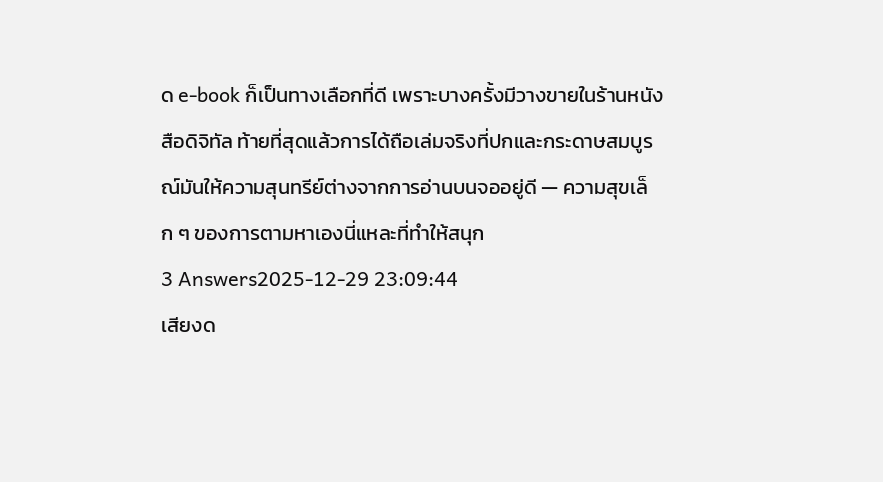ด e-book ก็เป็นทางเลือกที่ดี เพราะบางครั้งมีวางขายในร้านหนังสือดิจิทัล ท้ายที่สุดแล้วการได้ถือเล่มจริงที่ปกและกระดาษสมบูรณ์มันให้ความสุนทรีย์ต่างจากการอ่านบนจออยู่ดี — ความสุขเล็ก ๆ ของการตามหาเองนี่แหละที่ทำให้สนุก
3 Answers2025-12-29 23:09:44
เสียงด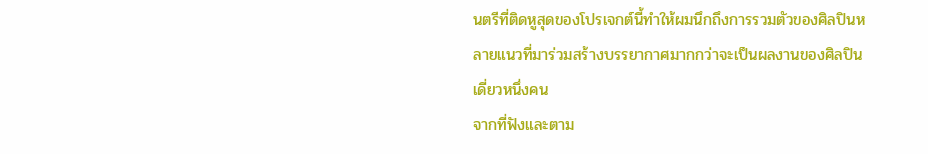นตรีที่ติดหูสุดของโปรเจกต์นี้ทำให้ผมนึกถึงการรวมตัวของศิลปินหลายแนวที่มาร่วมสร้างบรรยากาศมากกว่าจะเป็นผลงานของศิลปินเดี่ยวหนึ่งคน
จากที่ฟังและตาม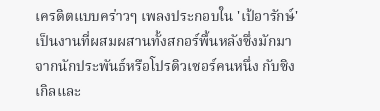เครดิตแบบคร่าวๆ เพลงประกอบใน 'เป้อารักษ์' เป็นงานที่ผสมผสานทั้งสกอร์พื้นหลังซึ่งมักมาจากนักประพันธ์หรือโปรดิวเซอร์คนหนึ่ง กับซิงเกิลและ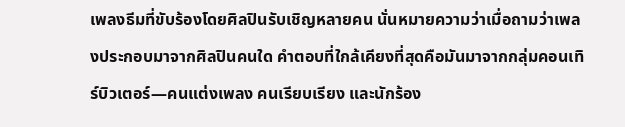เพลงธีมที่ขับร้องโดยศิลปินรับเชิญหลายคน นั่นหมายความว่าเมื่อถามว่าเพลงประกอบมาจากศิลปินคนใด คำตอบที่ใกล้เคียงที่สุดคือมันมาจากกลุ่มคอนเทิร์บิวเตอร์—คนแต่งเพลง คนเรียบเรียง และนักร้อง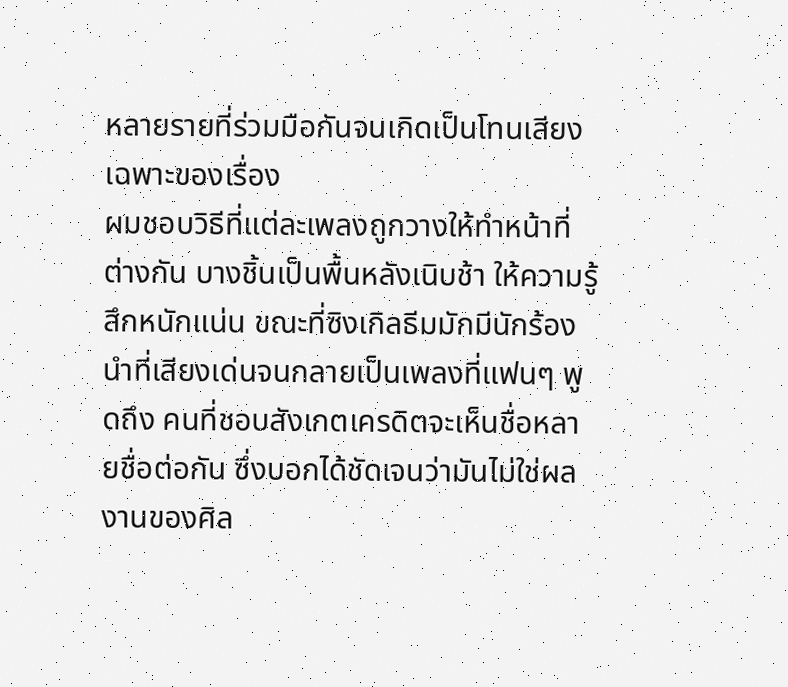หลายรายที่ร่วมมือกันจนเกิดเป็นโทนเสียงเฉพาะของเรื่อง
ผมชอบวิธีที่แต่ละเพลงถูกวางให้ทำหน้าที่ต่างกัน บางชิ้นเป็นพื้นหลังเนิบช้า ให้ความรู้สึกหนักแน่น ขณะที่ซิงเกิลธีมมักมีนักร้องนำที่เสียงเด่นจนกลายเป็นเพลงที่แฟนๆ พูดถึง คนที่ชอบสังเกตเครดิตจะเห็นชื่อหลายชื่อต่อกัน ซึ่งบอกได้ชัดเจนว่ามันไม่ใช่ผลงานของศิล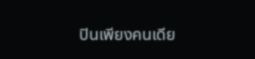ปินเพียงคนเดีย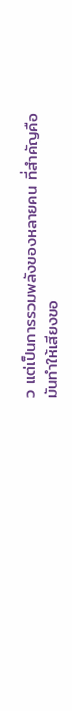ว แต่เป็นการรวมพลังของหลายคน ที่สำคัญคือมันทำให้เสียงขอ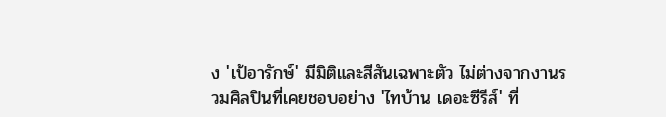ง 'เป้อารักษ์' มีมิติและสีสันเฉพาะตัว ไม่ต่างจากงานรวมศิลปินที่เคยชอบอย่าง 'ไทบ้าน เดอะซีรีส์' ที่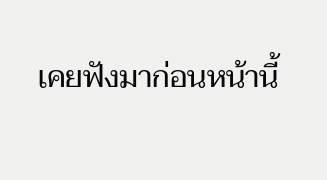เคยฟังมาก่อนหน้านี้